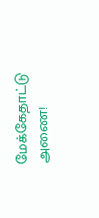மேக்கேதாட்டு அணை!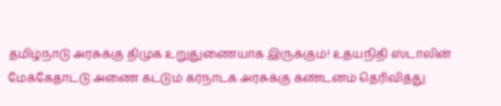தமிழ்நாடு அரசுக்கு திமுக உறுதுணையாக இருக்கும்! உதயநிதி ஸ்டாலின்
மேக்கேதாட்டு அணை கட்டும் கர்நாடக அரசுக்கு கண்டனம் தெரிவித்து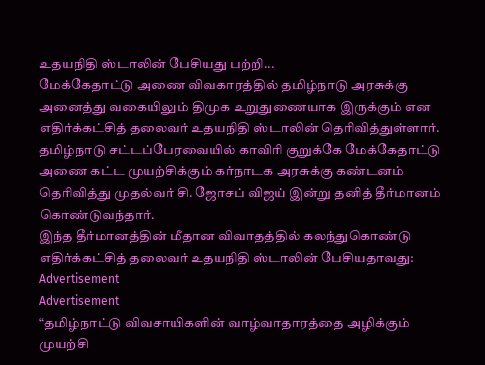உதயநிதி ஸ்டாலின் பேசியது பற்றி...
மேக்கேதாட்டு அணை விவகாரத்தில் தமிழ்நாடு அரசுக்கு அனைத்து வகையிலும் திமுக உறுதுணையாக இருக்கும் என எதிர்க்கட்சித் தலைவர் உதயநிதி ஸ்டாலின் தெரிவித்துள்ளார்.
தமிழ்நாடு சட்டப்பேரவையில் காவிரி குறுக்கே மேக்கேதாட்டு அணை கட்ட முயற்சிக்கும் கர்நாடக அரசுக்கு கண்டனம் தெரிவித்து முதல்வர் சி. ஜோசப் விஜய் இன்று தனித் தீர்மானம் கொண்டுவந்தார்.
இந்த தீர்மானத்தின் மீதான விவாதத்தில் கலந்துகொண்டு எதிர்க்கட்சித் தலைவர் உதயநிதி ஸ்டாலின் பேசியதாவது:
Advertisement
Advertisement
“தமிழ்நாட்டு விவசாயிகளின் வாழ்வாதாரத்தை அழிக்கும் முயற்சி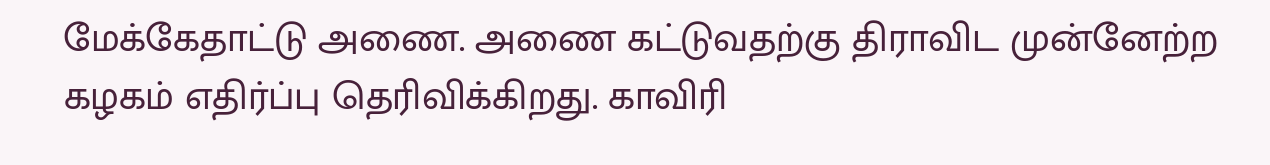மேக்கேதாட்டு அணை. அணை கட்டுவதற்கு திராவிட முன்னேற்ற கழகம் எதிர்ப்பு தெரிவிக்கிறது. காவிரி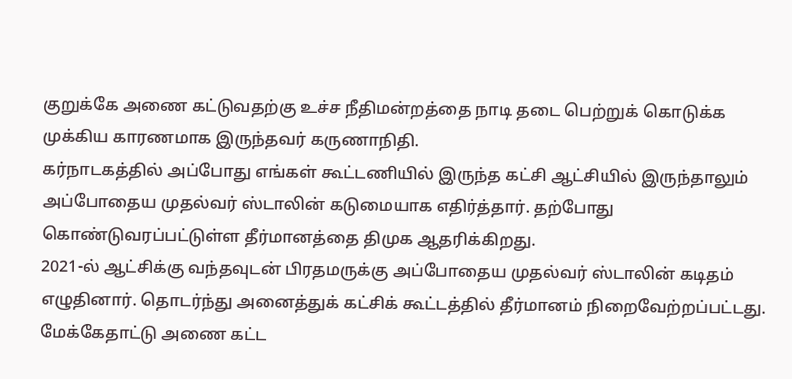குறுக்கே அணை கட்டுவதற்கு உச்ச நீதிமன்றத்தை நாடி தடை பெற்றுக் கொடுக்க முக்கிய காரணமாக இருந்தவர் கருணாநிதி.
கர்நாடகத்தில் அப்போது எங்கள் கூட்டணியில் இருந்த கட்சி ஆட்சியில் இருந்தாலும் அப்போதைய முதல்வர் ஸ்டாலின் கடுமையாக எதிர்த்தார். தற்போது கொண்டுவரப்பட்டுள்ள தீர்மானத்தை திமுக ஆதரிக்கிறது.
2021-ல் ஆட்சிக்கு வந்தவுடன் பிரதமருக்கு அப்போதைய முதல்வர் ஸ்டாலின் கடிதம் எழுதினார். தொடர்ந்து அனைத்துக் கட்சிக் கூட்டத்தில் தீர்மானம் நிறைவேற்றப்பட்டது.
மேக்கேதாட்டு அணை கட்ட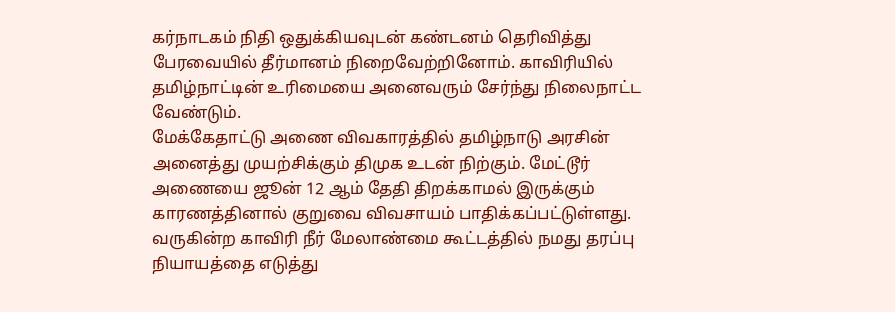கர்நாடகம் நிதி ஒதுக்கியவுடன் கண்டனம் தெரிவித்து பேரவையில் தீர்மானம் நிறைவேற்றினோம். காவிரியில் தமிழ்நாட்டின் உரிமையை அனைவரும் சேர்ந்து நிலைநாட்ட வேண்டும்.
மேக்கேதாட்டு அணை விவகாரத்தில் தமிழ்நாடு அரசின் அனைத்து முயற்சிக்கும் திமுக உடன் நிற்கும். மேட்டூர் அணையை ஜூன் 12 ஆம் தேதி திறக்காமல் இருக்கும் காரணத்தினால் குறுவை விவசாயம் பாதிக்கப்பட்டுள்ளது. வருகின்ற காவிரி நீர் மேலாண்மை கூட்டத்தில் நமது தரப்பு நியாயத்தை எடுத்து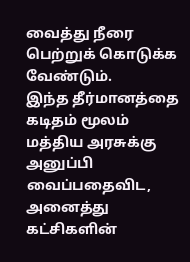வைத்து நீரை பெற்றுக் கொடுக்க வேண்டும்.
இந்த தீர்மானத்தை கடிதம் மூலம் மத்திய அரசுக்கு அனுப்பி வைப்பதைவிட, அனைத்து கட்சிகளின்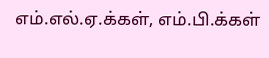எம்.எல்.ஏ.க்கள், எம்.பி.க்கள்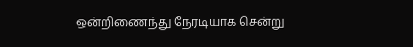ஒன்றிணைந்து நேரடியாக சென்று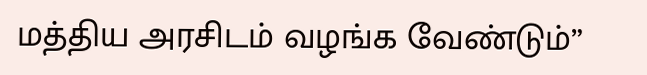மத்திய அரசிடம் வழங்க வேண்டும்”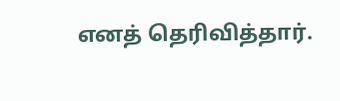எனத் தெரிவித்தார்.